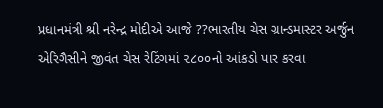પ્રધાનમંત્રી શ્રી નરેન્દ્ર મોદીએ આજે ??ભારતીય ચેસ ગ્રાન્ડમાસ્ટર અર્જુન એરિગૈસીને જીવંત ચેસ રેટિંગમાં ૨૮૦૦નો આંકડો પાર કરવા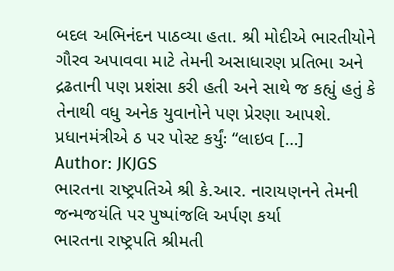બદલ અભિનંદન પાઠવ્યા હતા. શ્રી મોદીએ ભારતીયોને ગૌરવ અપાવવા માટે તેમની અસાધારણ પ્રતિભા અને દ્રઢતાની પણ પ્રશંસા કરી હતી અને સાથે જ કહ્યું હતું કે તેનાથી વધુ અનેક યુવાનોને પણ પ્રેરણા આપશે. પ્રધાનમંત્રીએ ઠ પર પોસ્ટ કર્યુંઃ “લાઇવ […]
Author: JKJGS
ભારતના રાષ્ટ્રપતિએ શ્રી કે.આર. નારાયણનને તેમની જન્મજયંતિ પર પુષ્પાંજલિ અર્પણ કર્યા
ભારતના રાષ્ટ્રપતિ શ્રીમતી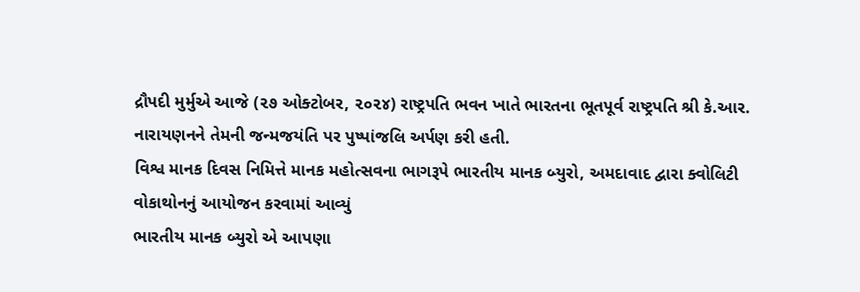દ્રૌપદી મુર્મુએ આજે (૨૭ ઓક્ટોબર, ૨૦૨૪) રાષ્ટ્રપતિ ભવન ખાતે ભારતના ભૂતપૂર્વ રાષ્ટ્રપતિ શ્રી કે.આર. નારાયણનને તેમની જન્મજયંતિ પર પુષ્પાંજલિ અર્પણ કરી હતી.
વિશ્વ માનક દિવસ નિમિત્તે માનક મહોત્સવના ભાગરૂપે ભારતીય માનક બ્યુરો, અમદાવાદ દ્વારા ક્વોલિટી વોકાથોનનું આયોજન કરવામાં આવ્યું
ભારતીય માનક બ્યુરો એ આપણા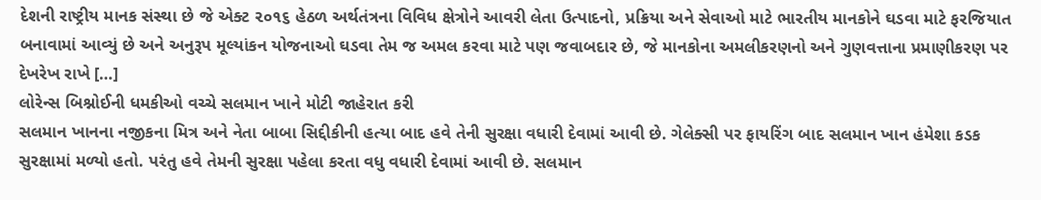દેશની રાષ્ટ્રીય માનક સંસ્થા છે જે એક્ટ ૨૦૧૬ હેઠળ અર્થતંત્રના વિવિધ ક્ષેત્રોને આવરી લેતા ઉત્પાદનો, પ્રક્રિયા અને સેવાઓ માટે ભારતીય માનકોને ઘડવા માટે ફરજિયાત બનાવામાં આવ્યું છે અને અનુરૂપ મૂલ્યાંકન યોજનાઓ ઘડવા તેમ જ અમલ કરવા માટે પણ જવાબદાર છે, જે માનકોના અમલીકરણનો અને ગુણવત્તાના પ્રમાણીકરણ પર દેખરેખ રાખે […]
લોરેન્સ બિશ્નોઈની ધમકીઓ વચ્ચે સલમાન ખાને મોટી જાહેરાત કરી
સલમાન ખાનના નજીકના મિત્ર અને નેતા બાબા સિદ્દીકીની હત્યા બાદ હવે તેની સુરક્ષા વધારી દેવામાં આવી છે. ગેલેક્સી પર ફાયરિંગ બાદ સલમાન ખાન હંમેશા કડક સુરક્ષામાં મળ્યો હતો. પરંતુ હવે તેમની સુરક્ષા પહેલા કરતા વધુ વધારી દેવામાં આવી છે. સલમાન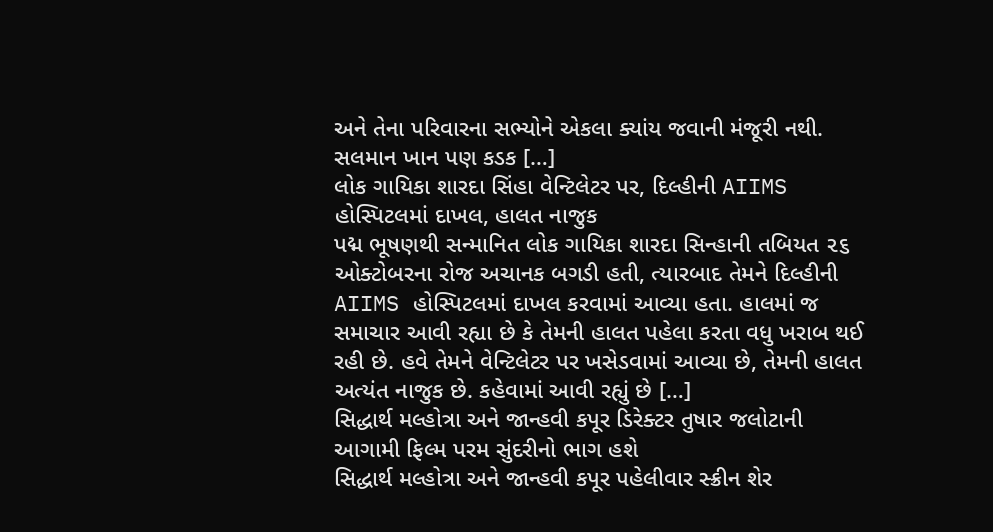અને તેના પરિવારના સભ્યોને એકલા ક્યાંય જવાની મંજૂરી નથી. સલમાન ખાન પણ કડક […]
લોક ગાયિકા શારદા સિંહા વેન્ટિલેટર પર, દિલ્હીની AIIMS હોસ્પિટલમાં દાખલ, હાલત નાજુક
પદ્મ ભૂષણથી સન્માનિત લોક ગાયિકા શારદા સિન્હાની તબિયત ૨૬ ઓક્ટોબરના રોજ અચાનક બગડી હતી, ત્યારબાદ તેમને દિલ્હીની AIIMS હોસ્પિટલમાં દાખલ કરવામાં આવ્યા હતા. હાલમાં જ સમાચાર આવી રહ્યા છે કે તેમની હાલત પહેલા કરતા વધુ ખરાબ થઈ રહી છે. હવે તેમને વેન્ટિલેટર પર ખસેડવામાં આવ્યા છે, તેમની હાલત અત્યંત નાજુક છે. કહેવામાં આવી રહ્યું છે […]
સિદ્ધાર્થ મલ્હોત્રા અને જાન્હવી કપૂર ડિરેક્ટર તુષાર જલોટાની આગામી ફિલ્મ પરમ સુંદરીનો ભાગ હશે
સિદ્ધાર્થ મલ્હોત્રા અને જાન્હવી કપૂર પહેલીવાર સ્ક્રીન શેર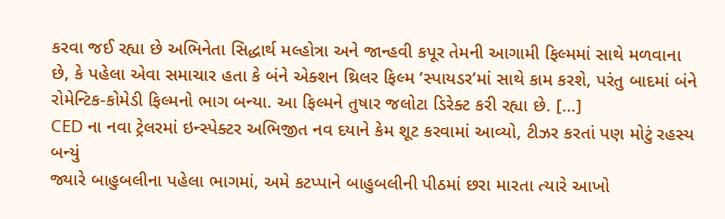કરવા જઈ રહ્યા છે અભિનેતા સિદ્ધાર્થ મલ્હોત્રા અને જાન્હવી કપૂર તેમની આગામી ફિલ્મમાં સાથે મળવાના છે, કે પહેલા એવા સમાચાર હતા કે બંને એક્શન થ્રિલર ફિલ્મ ‘સ્પાયડર’માં સાથે કામ કરશે, પરંતુ બાદમાં બંને રોમેન્ટિક-કોમેડી ફિલ્મનો ભાગ બન્યા. આ ફિલ્મને તુષાર જલોટા ડિરેક્ટ કરી રહ્યા છે. […]
CED ના નવા ટ્રેલરમાં ઇન્સ્પેક્ટર અભિજીત નવ દયાને કેમ શૂટ કરવામાં આવ્યો, ટીઝર કરતાં પણ મોટું રહસ્ય બન્યું
જ્યારે બાહુબલીના પહેલા ભાગમાં, અમે કટપ્પાને બાહુબલીની પીઠમાં છરા મારતા ત્યારે આખો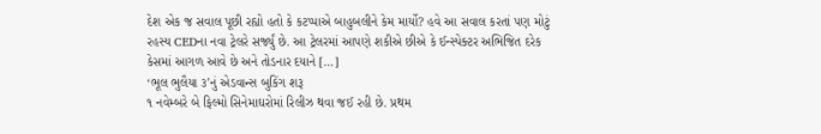દેશ એક જ સવાલ પૂછી રહ્યો હતો કે કટપ્પાએ બાહુબલીને કેમ માર્યો? હવે આ સવાલ કરતાં પણ મોટું રહસ્ય CEDના નવા ટ્રેલરે સર્જ્યું છે. આ ટ્રેલરમાં આપણે શકીએ છીએ કે ઈન્સ્પેક્ટર અભિજિત દરેક કેસમાં આગળ આવે છે અને તોડનાર દયાને […]
‘ભૂલ ભુલૈયા ૩’નું એડવાન્સ બુકિંગ શરૂ
૧ નવેમ્બરે બે ફિલ્મો સિનેમાઘરોમાં રિલીઝ થવા જઈ રહી છે. પ્રથમ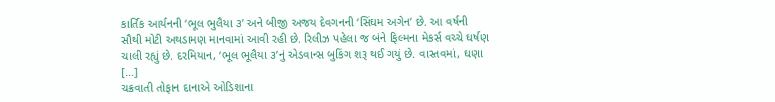કાર્તિક આર્યનની ‘ભૂલ ભુલૈયા ૩’ અને બીજી અજય દેવગનની ‘સિંઘમ અગેન’ છે. આ વર્ષની સૌથી મોટી અથડામણ માનવામાં આવી રહી છે. રિલીઝ પહેલા જ બંને ફિલ્મના મેકર્સ વચ્ચે ઘર્ષણ ચાલી રહ્યું છે. દરમિયાન, ‘ભૂલ ભૂલૈયા ૩’નું એડવાન્સ બુકિંગ શરૂ થઈ ગયું છે. વાસ્તવમાં, ઘણા […]
ચક્રવાતી તોફાન દાનાએ ઓડિશાના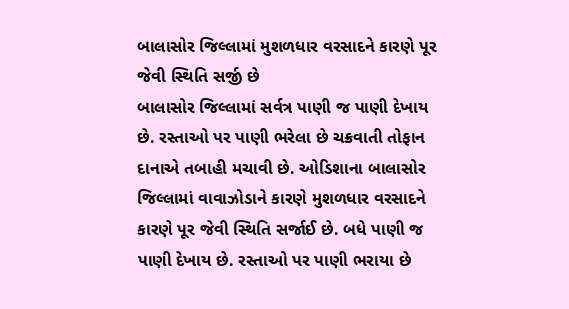બાલાસોર જિલ્લામાં મુશળધાર વરસાદને કારણે પૂર જેવી સ્થિતિ સર્જી છે
બાલાસોર જિલ્લામાં સર્વત્ર પાણી જ પાણી દેખાય છે. રસ્તાઓ પર પાણી ભરેલા છે ચક્રવાતી તોફાન દાનાએ તબાહી મચાવી છે. ઓડિશાના બાલાસોર જિલ્લામાં વાવાઝોડાને કારણે મુશળધાર વરસાદને કારણે પૂર જેવી સ્થિતિ સર્જાઈ છે. બધે પાણી જ પાણી દેખાય છે. રસ્તાઓ પર પાણી ભરાયા છે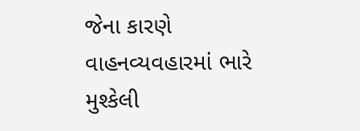જેના કારણે વાહનવ્યવહારમાં ભારે મુશ્કેલી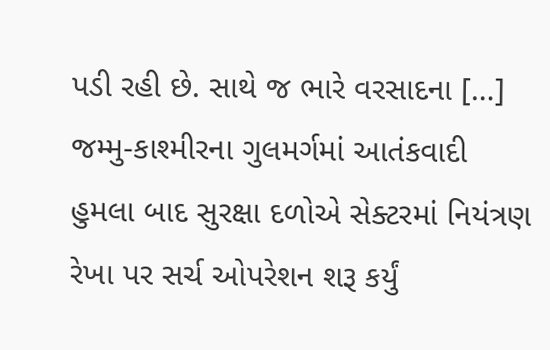પડી રહી છે. સાથે જ ભારે વરસાદના […]
જમ્મુ-કાશ્મીરના ગુલમર્ગમાં આતંકવાદી હુમલા બાદ સુરક્ષા દળોએ સેક્ટરમાં નિયંત્રણ રેખા પર સર્ચ ઓપરેશન શરૂ કર્યું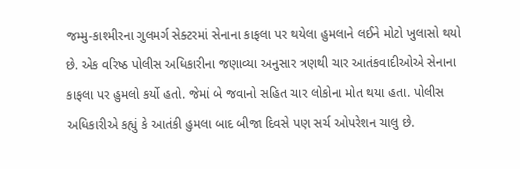જમ્મુ-કાશ્મીરના ગુલમર્ગ સેક્ટરમાં સેનાના કાફલા પર થયેલા હુમલાને લઈને મોટો ખુલાસો થયો છે. એક વરિષ્ઠ પોલીસ અધિકારીના જણાવ્યા અનુસાર ત્રણથી ચાર આતંકવાદીઓએ સેનાના કાફલા પર હુમલો કર્યો હતો. જેમાં બે જવાનો સહિત ચાર લોકોના મોત થયા હતા. પોલીસ અધિકારીએ કહ્યું કે આતંકી હુમલા બાદ બીજા દિવસે પણ સર્ચ ઓપરેશન ચાલુ છે.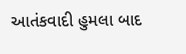આતંકવાદી હુમલા બાદ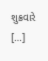શુક્રવારે […]